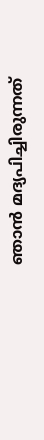ഞാന്‍ മദ്യപിച്ചിരുന്നത്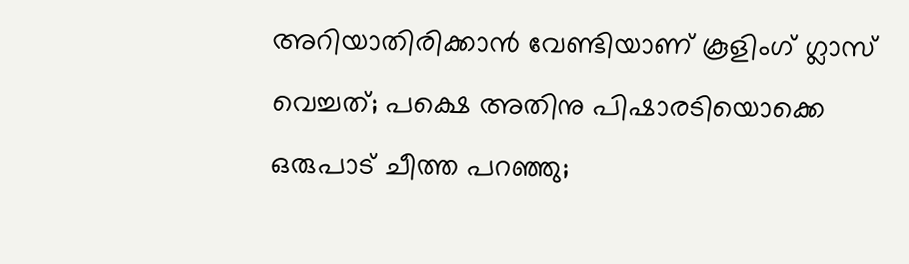അറിയാതിരിക്കാന്‍ വേണ്ടിയാണ് കൂളിംഗ് ഗ്ലാസ് വെച്ചത്; പക്ഷെ അതിനു പിഷാരടിയൊക്കെ ഒരുപാട് ചീത്ത പറഞ്ഞു;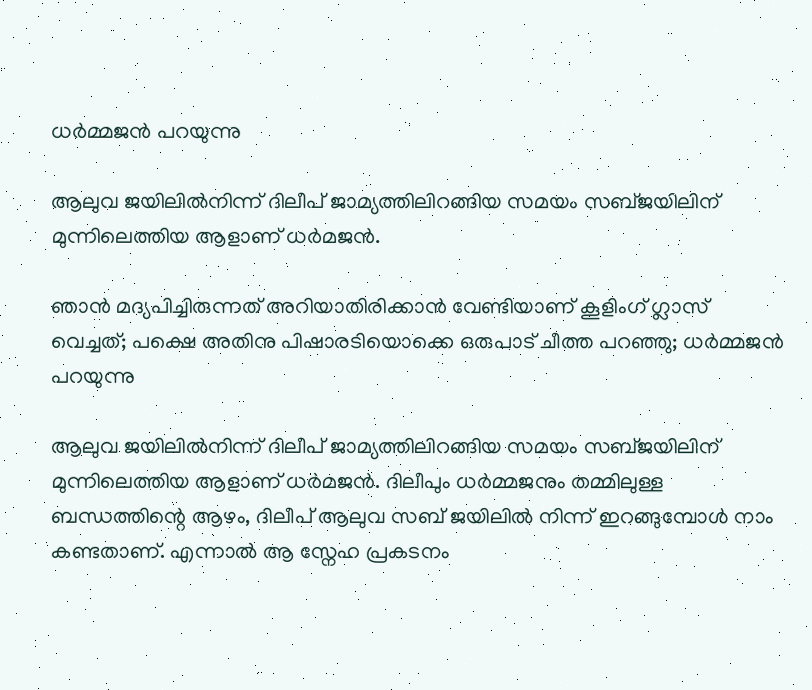ധർമ്മജൻ പറയുന്നു

ആലുവ ജയിലിൽനിന്ന് ദിലീപ് ജാമ്യത്തിലിറങ്ങിയ സമയം സബ്ജയിലിന് മുന്നിലെത്തിയ ആളാണ് ധര്‍മജന്‍.

ഞാന്‍ മദ്യപിച്ചിരുന്നത് അറിയാതിരിക്കാന്‍ വേണ്ടിയാണ് കൂളിംഗ് ഗ്ലാസ് വെച്ചത്; പക്ഷെ അതിനു പിഷാരടിയൊക്കെ ഒരുപാട് ചീത്ത പറഞ്ഞു; ധർമ്മജൻ പറയുന്നു

ആലുവ ജയിലിൽനിന്ന് ദിലീപ് ജാമ്യത്തിലിറങ്ങിയ സമയം സബ്ജയിലിന് മുന്നിലെത്തിയ ആളാണ് ധര്‍മജന്‍. ദിലീപും ധർമ്മജനും തമ്മിലുള്ള ബന്ധത്തിന്റെ ആഴം, ദിലീപ് ആലുവ സബ് ജയിലിൽ നിന്ന് ഇറങ്ങുമ്പോൾ നാം കണ്ടതാണ്. എന്നാൽ ആ സ്നേഹ പ്രകടനം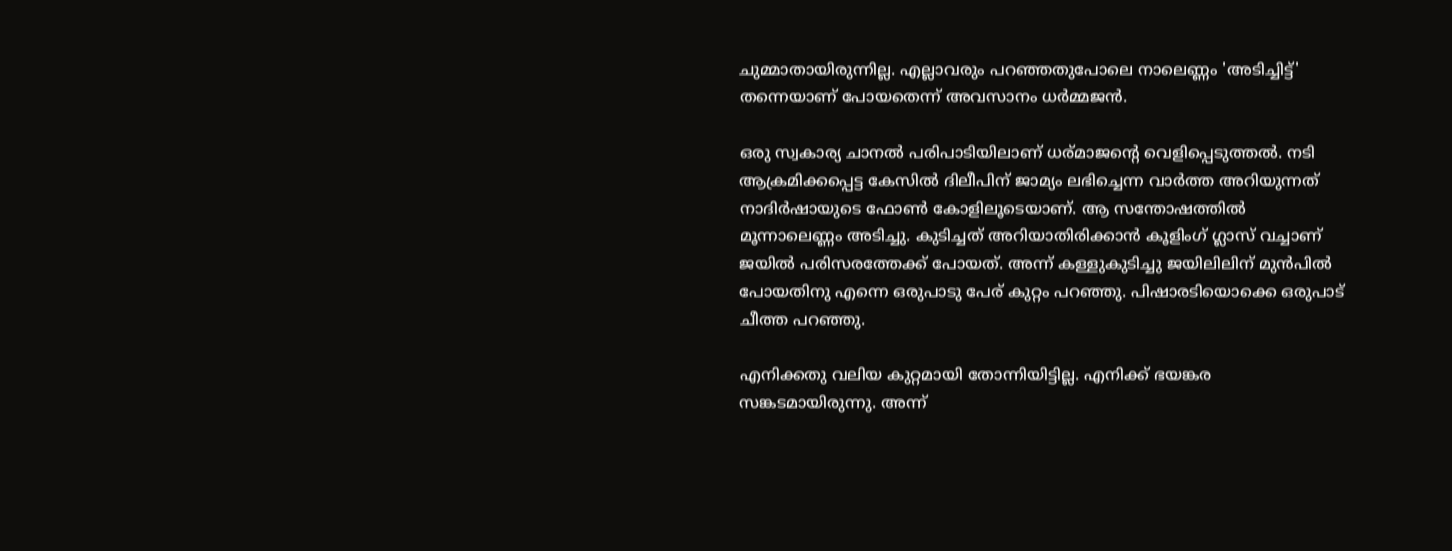ചുമ്മാതായിരുന്നില്ല. എല്ലാവരും പറഞ്ഞതുപോലെ നാലെണ്ണം 'അടിച്ചിട്ട്' തന്നെയാണ് പോയതെന്ന് അവസാനം ധർമ്മജൻ.

ഒരു സ്വകാര്യ ചാനല്‍ പരിപാടിയിലാണ് ധര്മാജന്റെ വെളിപ്പെടുത്തല്‍. നടി ആക്രമിക്കപ്പെട്ട കേസില്‍ ദിലീപിന് ജാമ്യം ലഭിച്ചെന്ന വാര്‍ത്ത അറിയുന്നത് നാദിര്‍ഷായുടെ ഫോണ്‍ കോളിലൂടെയാണ്. ആ സന്തോഷത്തില്‍ മൂന്നാലെണ്ണം അടിച്ചു. കുടിച്ചത് അറിയാതിരിക്കാന്‍ കൂളിംഗ് ഗ്ലാസ് വച്ചാണ് ജയില്‍ പരിസരത്തേക്ക് പോയത്. അന്ന് കള്ളുകുടിച്ചു ജയിലിലിന് മുന്‍പില്‍ പോയതിനു എന്നെ ഒരുപാടു പേര് കുറ്റം പറഞ്ഞു. പിഷാരടിയൊക്കെ ഒരുപാട് ചീത്ത പറഞ്ഞു.

എനിക്കതു വലിയ കുറ്റമായി തോന്നിയിട്ടില്ല. എനിക്ക് ഭയങ്കര സങ്കടമായിരുന്നു. അന്ന്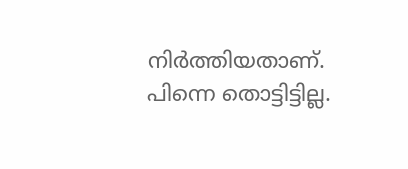നിര്‍ത്തിയതാണ്. പിന്നെ തൊട്ടിട്ടില്ല.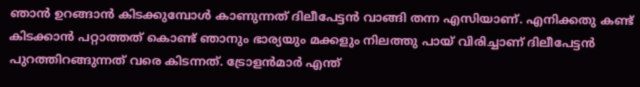ഞാന്‍ ഉറങ്ങാന്‍ കിടക്കുമ്പോള്‍ കാണുന്നത് ദിലീപേട്ടന്‍ വാങ്ങി തന്ന എസിയാണ്. എനിക്കതു കണ്ട് കിടക്കാന്‍ പറ്റാത്തത് കൊണ്ട് ഞാനും ഭാര്യയും മക്കളും നിലത്തു പായ് വിരിച്ചാണ് ദിലീപേട്ടന്‍ പുറത്തിറങ്ങുന്നത് വരെ കിടന്നത്. ട്രോളന്‍മാര്‍ എന്ത്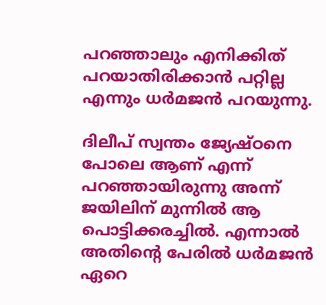പറഞ്ഞാലും എനിക്കിത് പറയാതിരിക്കാന്‍ പറ്റില്ല എന്നും ധര്‍മജന്‍ പറയുന്നു.

ദിലീപ് സ്വന്തം ജ്യേഷ്ഠനെ പോലെ ആണ് എന്ന് പറഞ്ഞായിരുന്നു അന്ന് ജയിലിന് മുന്നില്‍ ആ പൊട്ടിക്കരച്ചില്‍. എന്നാല്‍ അതിന്റെ പേരില്‍ ധര്‍മജന്‍ ഏറെ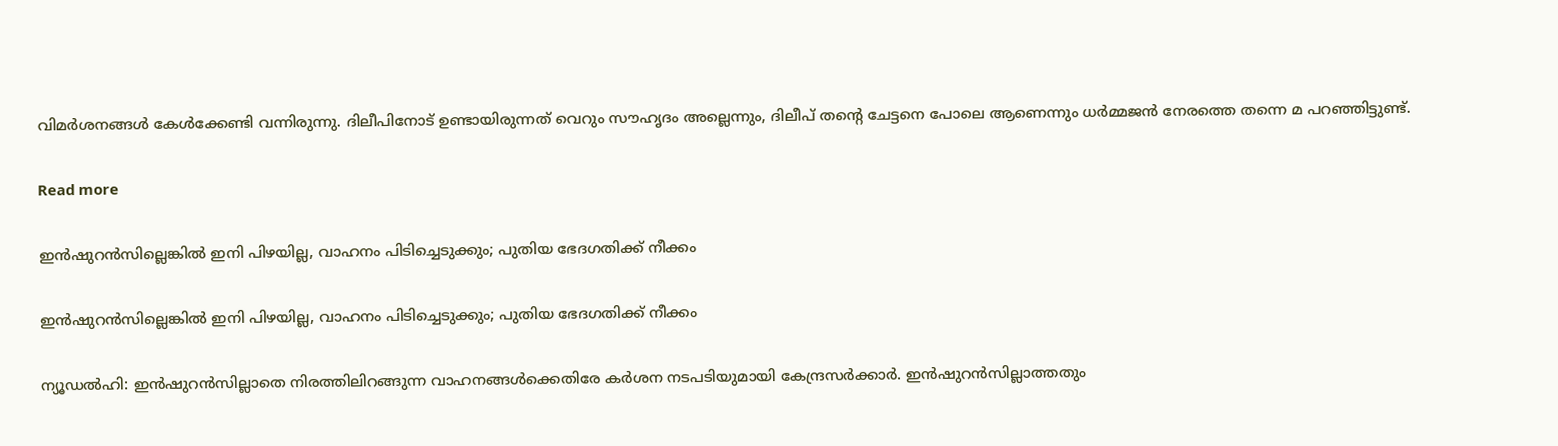വിമര്‍ശനങ്ങള്‍ കേള്‍ക്കേണ്ടി വന്നിരുന്നു. ദിലീപിനോട് ഉണ്ടായിരുന്നത് വെറും സൗഹൃദം അല്ലെന്നും, ദിലീപ് തന്റെ ചേട്ടനെ പോലെ ആണെന്നും ധർമ്മജൻ നേരത്തെ തന്നെ മ പറഞ്ഞിട്ടുണ്ട്.

Read more

ഇൻഷുറൻസില്ലെങ്കിൽ ഇനി പിഴയില്ല, വാഹനം പിടിച്ചെടുക്കും; പുതിയ ഭേദഗതിക്ക് നീക്കം

ഇൻഷുറൻസില്ലെങ്കിൽ ഇനി പിഴയില്ല, വാഹനം പിടിച്ചെടുക്കും; പുതിയ ഭേദഗതിക്ക് നീക്കം

ന്യൂഡൽഹി: ഇൻഷുറൻസില്ലാതെ നിരത്തിലിറങ്ങുന്ന വാഹനങ്ങൾക്കെതിരേ കർശന നടപടിയുമായി കേന്ദ്രസർക്കാർ. ഇൻഷുറൻസില്ലാത്തതും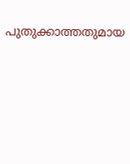പുതുക്കാത്തതുമായ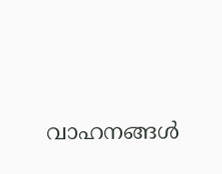വാഹനങ്ങൾ